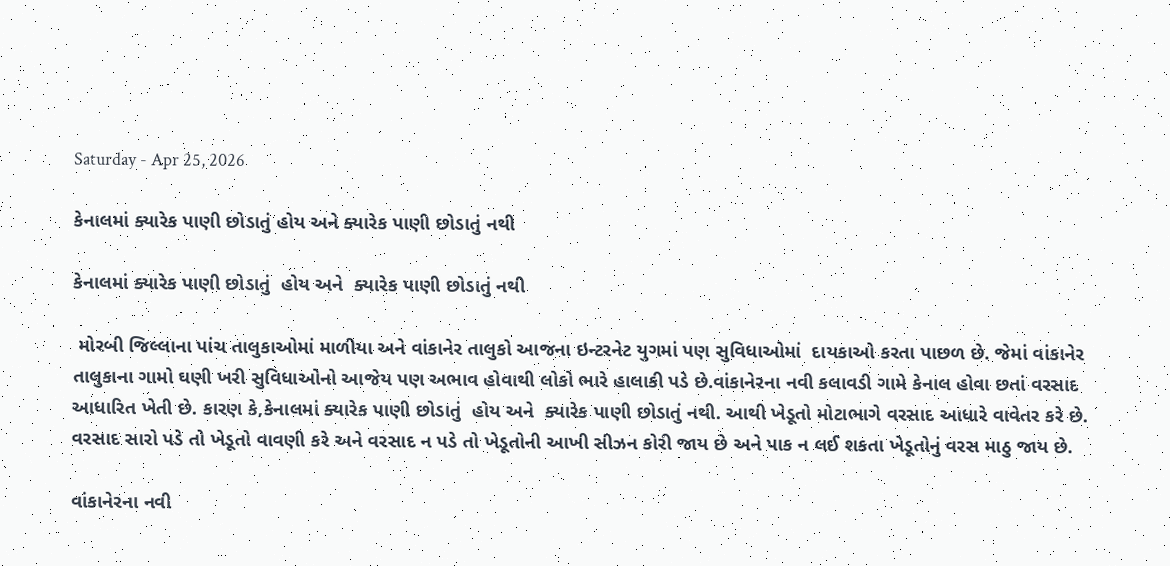Saturday - Apr 25, 2026

કેનાલમાં ક્યારેક પાણી છોડાતું હોય અને ક્યારેક પાણી છોડાતું નથી

કેનાલમાં ક્યારેક પાણી છોડાતું  હોય અને  ક્યારેક પાણી છોડાતું નથી

 મોરબી જિલ્લાના પાંચ તાલુકાઓમાં માળીયા અને વાંકાનેર તાલુકો આજના ઇન્ટરનેટ યુગમાં પણ સુવિધાઓમાં  દાયકાઓ કરતા પાછળ છે. જેમાં વાંકાનેર તાલુકાના ગામો ઘણી ખરી સુવિધાઓનો આજેય પણ અભાવ હોવાથી લોકો ભારે હાલાકી પડે છે.વાંકાનેરના નવી કલાવડી ગામે કેનાલ હોવા છતાં વરસાદ આધારિત ખેતી છે. કારણ કે,કેનાલમાં ક્યારેક પાણી છોડાતું  હોય અને  ક્યારેક પાણી છોડાતું નથી. આથી ખેડૂતો મોટાભાગે વરસાદ આધારે વાવેતર કરે છે. વરસાદ સારો પડે તો ખેડૂતો વાવણી કરે અને વરસાદ ન પડે તો ખેડૂતોની આખી સીઝન કોરી જાય છે અને પાક ન લઈ શકતા ખેડૂતોનું વરસ માઠુ જાય છે.

વાંકાનેરના નવી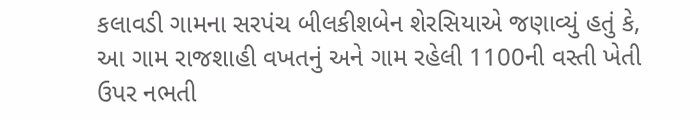કલાવડી ગામના સરપંચ બીલકીશબેન શેરસિયાએ જણાવ્યું હતું કે, આ ગામ રાજશાહી વખતનું અને ગામ રહેલી 1100ની વસ્તી ખેતી ઉપર નભતી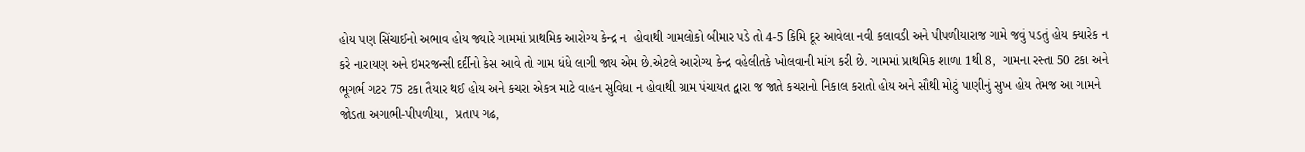હોય પણ સિંચાઈનો અભાવ હોય જ્યારે ગામમાં પ્રાથમિક આરોગ્ય કેન્દ્ર ન  હોવાથી ગામલોકો બીમાર પડે તો 4-5 કિમિ દૂર આવેલા નવી કલાવડી અને પીપળીયારાજ ગામે જવું પડતું હોય ક્યારેક ન કરે નારાયણ અને ઇમરજન્સી દર્દીનો કેસ આવે તો ગામ ધંધે લાગી જાય એમ છે.એટલે આરોગ્ય કેન્દ્ર વહેલીતકે ખોલવાની માંગ કરી છે. ગામમાં પ્રાથમિક શાળા 1થી 8,  ગામના રસ્તા 50 ટકા અને ભૂગર્ભ ગટર 75 ટકા તૈયાર થઈ હોય અને કચરા એકત્ર માટે વાહન સુવિધા ન હોવાથી ગ્રામ પંચાયત દ્વારા જ જાતે કચરાનો નિકાલ કરાતો હોય અને સૌથી મોટું પાણીનું સુખ હોય તેમજ આ ગામને જોડતા અગાભી-પીપળીયા,  પ્રતાપ ગઢ,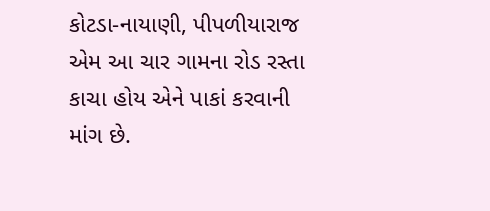કોટડા-નાયાણી, પીપળીયારાજ એમ આ ચાર ગામના રોડ રસ્તા કાચા હોય એને પાકાં કરવાની માંગ છે.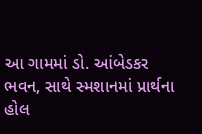આ ગામમાં ડો. આંબેડકર ભવન, સાથે સ્મશાનમાં પ્રાર્થના હોલ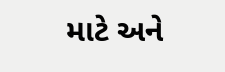માટે અને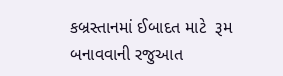કબ્રસ્તાનમાં ઈબાદત માટે  રૂમ બનાવવાની રજુઆત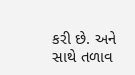કરી છે. અને સાથે તળાવ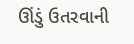ઊંડું ઉતરવાની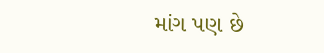માંગ પણ છે